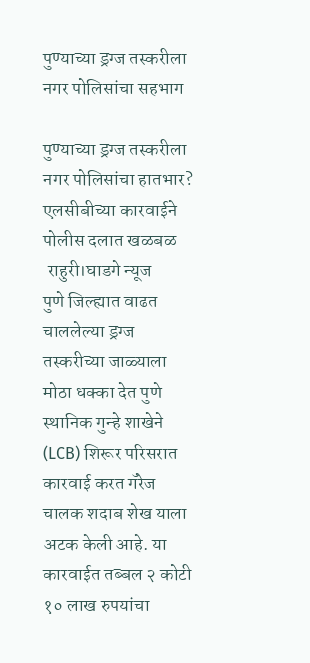पुण्याच्या ड्रग्ज तस्करीला नगर पोलिसांचा सहभाग

पुण्याच्या ड्रग्ज तस्करीला नगर पोलिसांचा हातभार?
एलसीबीच्या कारवाईने पोलीस दलात खळबळ
 राहुरी।घाडगे न्यूज
पुणे जिल्ह्यात वाढत चाललेल्या ड्रग्ज तस्करीच्या जाळ्याला मोठा धक्का देत पुणे स्थानिक गुन्हे शाखेने (LCB) शिरूर परिसरात कारवाई करत गॅरेज चालक शदाब शेख याला अटक केली आहे. या कारवाईत तब्बल २ कोटी १० लाख रुपयांचा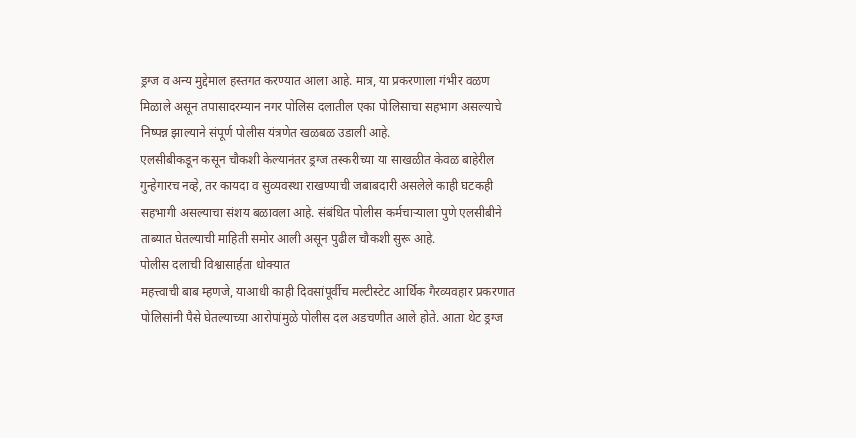ड्रग्ज व अन्य मुद्देमाल हस्तगत करण्यात आला आहे. मात्र, या प्रकरणाला गंभीर वळण मिळाले असून तपासादरम्यान नगर पोलिस दलातील एका पोलिसाचा सहभाग असल्याचे निष्पन्न झाल्याने संपूर्ण पोलीस यंत्रणेत खळबळ उडाली आहे.
एलसीबीकडून कसून चौकशी केल्यानंतर ड्रग्ज तस्करीच्या या साखळीत केवळ बाहेरील गुन्हेगारच नव्हे, तर कायदा व सुव्यवस्था राखण्याची जबाबदारी असलेले काही घटकही सहभागी असल्याचा संशय बळावला आहे. संबंधित पोलीस कर्मचाऱ्याला पुणे एलसीबीने ताब्यात घेतल्याची माहिती समोर आली असून पुढील चौकशी सुरू आहे.
पोलीस दलाची विश्वासार्हता धोक्यात
महत्त्वाची बाब म्हणजे, याआधी काही दिवसांपूर्वीच मल्टीस्टेट आर्थिक गैरव्यवहार प्रकरणात पोलिसांनी पैसे घेतल्याच्या आरोपांमुळे पोलीस दल अडचणीत आले होते. आता थेट ड्रग्ज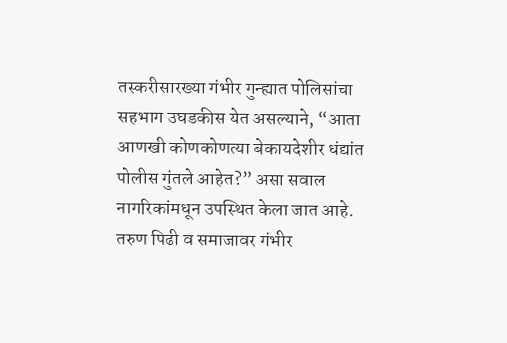तस्करीसारख्या गंभीर गुन्ह्यात पोलिसांचा सहभाग उघडकीस येत असल्याने, “आता आणखी कोणकोणत्या बेकायदेशीर धंद्यांत पोलीस गुंतले आहेत?” असा सवाल नागरिकांमधून उपस्थित केला जात आहे.
तरुण पिढी व समाजावर गंभीर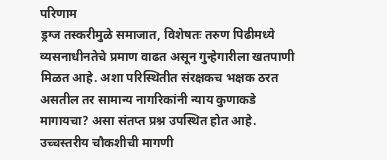परिणाम
ड्रग्ज तस्करीमुळे समाजात, विशेषतः तरुण पिढीमध्ये व्यसनाधीनतेचे प्रमाण वाढत असून गुन्हेगारीला खतपाणी मिळत आहे. अशा परिस्थितीत संरक्षकच भक्षक ठरत असतील तर सामान्य नागरिकांनी न्याय कुणाकडे मागायचा? असा संतप्त प्रश्न उपस्थित होत आहे.
उच्चस्तरीय चौकशीची मागणी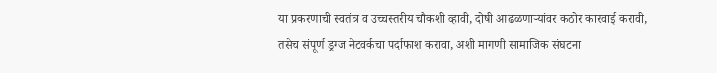या प्रकरणाची स्वतंत्र व उच्चस्तरीय चौकशी व्हावी, दोषी आढळणाऱ्यांवर कठोर कारवाई करावी, तसेच संपूर्ण ड्रग्ज नेटवर्कचा पर्दाफाश करावा, अशी मागणी सामाजिक संघटना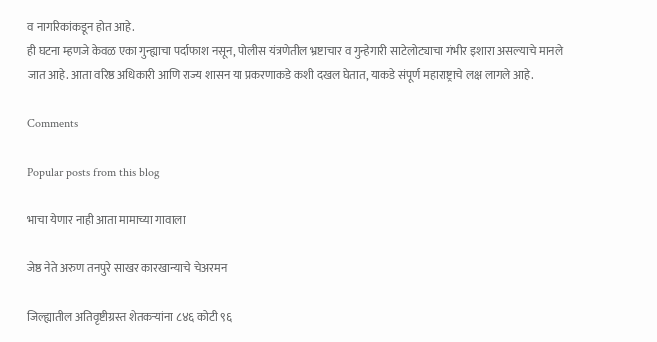व नागरिकांकडून होत आहे.
ही घटना म्हणजे केवळ एका गुन्ह्याचा पर्दाफाश नसून, पोलीस यंत्रणेतील भ्रष्टाचार व गुन्हेगारी साटेलोट्याचा गंभीर इशारा असल्याचे मानले जात आहे. आता वरिष्ठ अधिकारी आणि राज्य शासन या प्रकरणाकडे कशी दखल घेतात, याकडे संपूर्ण महाराष्ट्राचे लक्ष लागले आहे.

Comments

Popular posts from this blog

भाचा येणार नाही आता मामाच्या गावाला

जेष्ठ नेते अरुण तनपुरे साखर कारखान्याचे चेअरमन

जिल्ह्यातील अतिवृष्टीग्रस्त शेतकऱ्यांना ८४६ कोटी ९६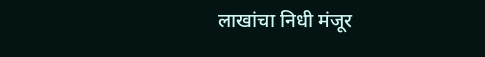लाखांचा निधी मंजूर